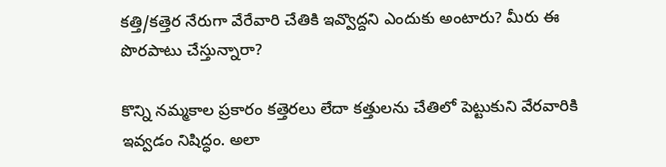కత్తి/కత్తెర నేరుగా వేరేవారి చేతికి ఇవ్వొద్దని ఎందుకు అంటారు? మీరు ఈ పొరపాటు చేస్తున్నారా?

కొన్ని నమ్మకాల ప్రకారం కత్తెరలు లేదా కత్తులను చేతిలో పెట్టుకుని వేరవారికి ఇవ్వడం నిషిద్ధం. అలా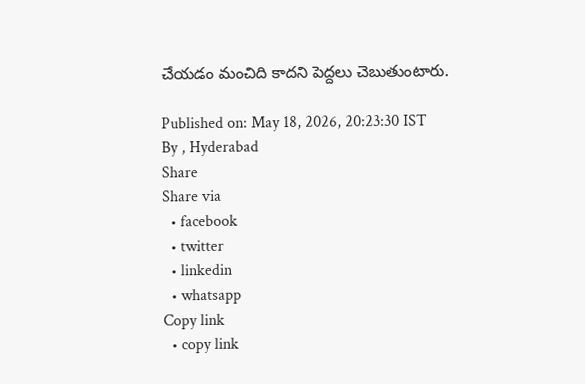చేయడం మంచిది కాదని పెద్దలు చెబుతుంటారు.

Published on: May 18, 2026, 20:23:30 IST
By , Hyderabad
Share
Share via
  • facebook
  • twitter
  • linkedin
  • whatsapp
Copy link
  • copy link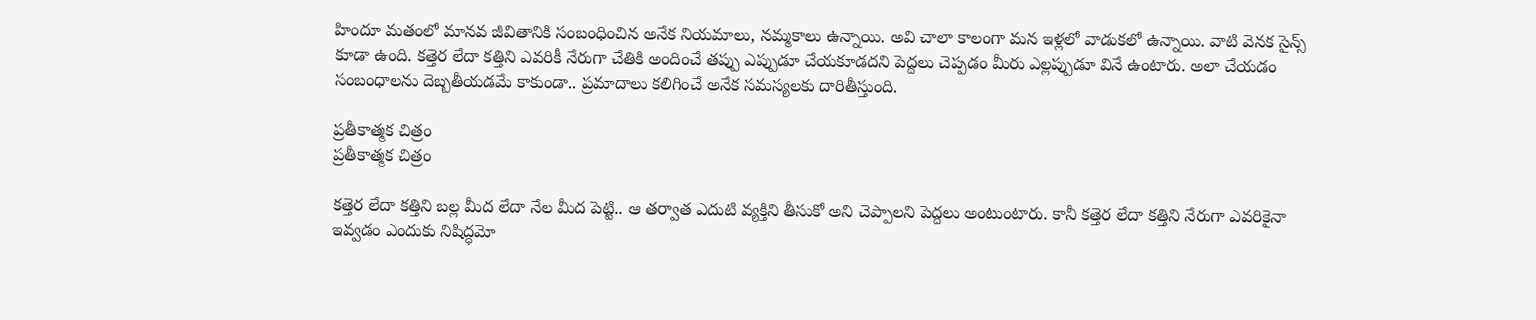హిందూ మతంలో మానవ జీవితానికి సంబంధించిన అనేక నియమాలు, నమ్మకాలు ఉన్నాయి. అవి చాలా కాలంగా మన ఇళ్లలో వాడుకలో ఉన్నాయి. వాటి వెనక సైన్స్ కూడా ఉంది. కత్తెర లేదా కత్తిని ఎవరికీ నేరుగా చేతికి అందించే తప్పు ఎప్పుడూ చేయకూడదని పెద్దలు చెప్పడం మీరు ఎల్లప్పుడూ వినే ఉంటారు. అలా చేయడం సంబంధాలను దెబ్బతీయడమే కాకుండా.. ప్రమాదాలు కలిగించే అనేక సమస్యలకు దారితీస్తుంది.

ప్రతీకాత్మక చిత్రం
ప్రతీకాత్మక చిత్రం

కత్తెర లేదా కత్తిని బల్ల మీద లేదా నేల మీద పెట్టి.. ఆ తర్వాత ఎదుటి వ్యక్తిని తీసుకో అని చెప్పాలని పెద్దలు అంటుంటారు. కానీ కత్తెర లేదా కత్తిని నేరుగా ఎవరికైనా ఇవ్వడం ఎందుకు నిషిద్ధమో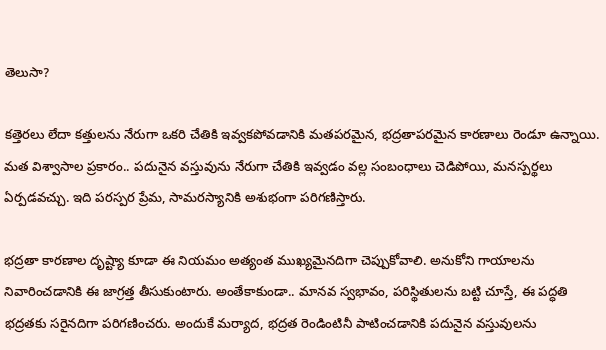తెలుసా?

కత్తెరలు లేదా కత్తులను నేరుగా ఒకరి చేతికి ఇవ్వకపోవడానికి మతపరమైన, భద్రతాపరమైన కారణాలు రెండూ ఉన్నాయి. మత విశ్వాసాల ప్రకారం.. పదునైన వస్తువును నేరుగా చేతికి ఇవ్వడం వల్ల సంబంధాలు చెడిపోయి, మనస్పర్థలు ఏర్పడవచ్చు. ఇది పరస్పర ప్రేమ, సామరస్యానికి అశుభంగా పరిగణిస్తారు.

భద్రతా కారణాల దృష్ట్యా కూడా ఈ నియమం అత్యంత ముఖ్యమైనదిగా చెప్పుకోవాలి. అనుకోని గాయాలను నివారించడానికి ఈ జాగ్రత్త తీసుకుంటారు. అంతేకాకుండా.. మానవ స్వభావం, పరిస్థితులను బట్టి చూస్తే, ఈ పద్ధతి భద్రతకు సరైనదిగా పరిగణించరు. అందుకే మర్యాద, భద్రత రెండింటినీ పాటించడానికి పదునైన వస్తువులను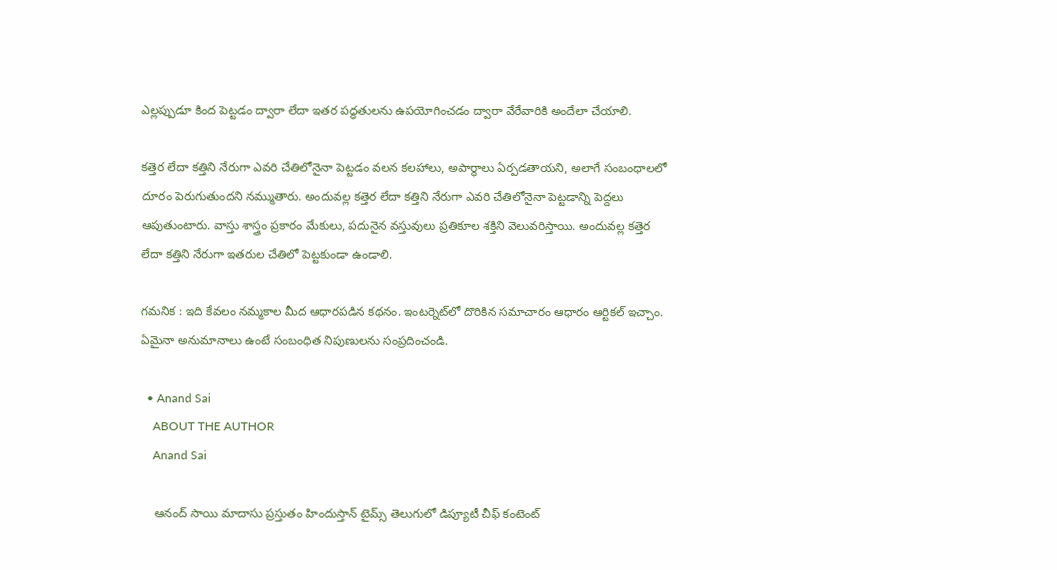ఎల్లప్పుడూ కింద పెట్టడం ద్వారా లేదా ఇతర పద్ధతులను ఉపయోగించడం ద్వారా వేరేవారికి అందేలా చేయాలి.

కత్తెర లేదా కత్తిని నేరుగా ఎవరి చేతిలోనైనా పెట్టడం వలన కలహాలు, అపార్థాలు ఏర్పడతాయని, అలాగే సంబంధాలలో దూరం పెరుగుతుందని నమ్ముతారు. అందువల్ల కత్తెర లేదా కత్తిని నేరుగా ఎవరి చేతిలోనైనా పెట్టడాన్ని పెద్దలు ఆపుతుంటారు. వాస్తు శాస్త్రం ప్రకారం మేకులు, పదునైన వస్తువులు ప్రతికూల శక్తిని వెలువరిస్తాయి. అందువల్ల కత్తెర లేదా కత్తిని నేరుగా ఇతరుల చేతిలో పెట్టకుండా ఉండాలి.

గమనిక : ఇది కేవలం నమ్మకాల మీద ఆధారపడిన కథనం. ఇంటర్నెట్‌లో దొరికిన సమాచారం ఆధారం ఆర్టికల్ ఇచ్చాం. ఏమైనా అనుమానాలు ఉంటే సంబంధిత నిపుణులను సంప్రదించండి.

  • Anand Sai
    ABOUT THE AUTHOR
    Anand Sai

    ఆనంద్ సాయి మాదాసు ప్రస్తుతం హిందుస్తాన్ టైమ్స్ తెలుగులో డిప్యూటీ చీఫ్ కంటెంట్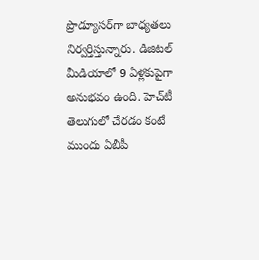ప్రొడ్యూసర్‌గా బాధ్యతలు నిర్వర్తిస్తున్నారు. డిజిటల్ మీడియాలో 9 ఏళ్లకుపైగా అనుభవం ఉంది. హెచ్‌టీ తెలుగులో చేరడం కంటే ముందు ఏబీపీ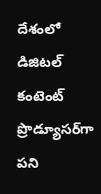దేశంలో డిజిటల్ కంటెంట్ ప్రొడ్యూసర్‌గా పని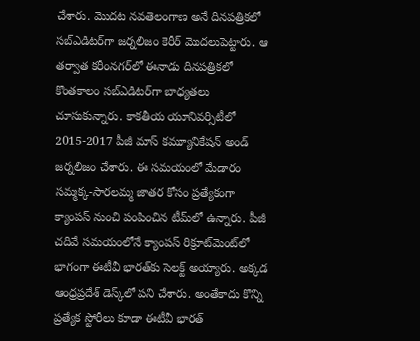చేశారు. మెుదట నవతెలంగాణ అనే దినపత్రికలో సబ్ఎడిటర్‌గా జర్నలిజం కెరీర్ మెుదలుపెట్టారు. ఆ తర్వాత కరీంనగర్‌లో ఈనాడు దినపత్రికలో కొంతకాలం సబ్‌ఎడిటర్‌గా బాధ్యతలు చూసుకున్నారు. కాకతీయ యూనివర్సిటీలో 2015-2017 పీజీ మాస్ కమ్యూనికేషన్ అండ్ జర్నలిజం చేశారు. ఈ సమయంలో మేడారం సమ్మక్క-సారలమ్మ జాతర కోసం ప్రత్యేకంగా క్యాంపస్ నుంచి పంపించిన టీమ్‌లో ఉన్నారు. పీజీ చదివే సమయంలోనే క్యాంపస్ రిక్రూట్‌మెంట్‌లో భాగంగా ఈటీవీ భారత్‌కు సెలక్ట్ అయ్యారు. అక్కడ ఆంధ్రప్రదేశ్‌ డెస్క్‌లో పని చేశారు. అంతేకాదు కొన్ని ప్రత్యేక స్టోరీలు కూడా ఈటీవీ భారత్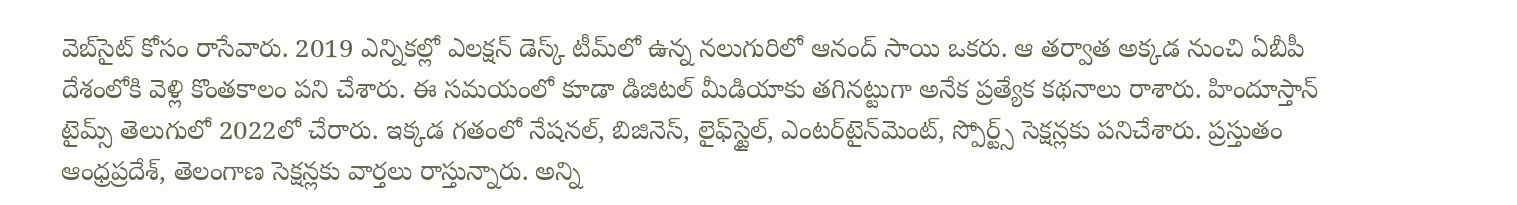వెబ్‌సైట్ కోసం రాసేవారు. 2019 ఎన్నికల్లో ఎలక్షన్ డెస్క్‌ టీమ్‌లో ఉన్న నలుగురిలో ఆనంద్ సాయి ఒకరు. ఆ తర్వాత అక్కడ నుంచి ఏబీపీ దేశంలోకి వెళ్లి కొంతకాలం పని చేశారు. ఈ సమయంలో కూడా డిజిటల్ మీడియాకు తగినట్టుగా అనేక ప్రత్యేక కథనాలు రాశారు. హిందూస్తాన్ టైమ్స్‌ తెలుగులో 2022లో చేరారు. ఇక్కడ గతంలో నేషనల్, బిజినెస్, లైఫ్‌స్టైల్, ఎంటర్‌టైన్‌మెంట్‌, స్పోర్ట్స్‌ సెక్షన్లకు పనిచేశారు. ప్రస్తుతం ఆంధ్రప్రదేశ్, తెలంగాణ సెక్షన్లకు వార్తలు రాస్తున్నారు. అన్ని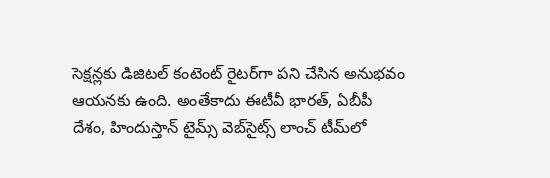సెక్షన్లకు డిజిటల్ కంటెంట్ రైటర్‌గా పని చేసిన అనుభవం ఆయనకు ఉంది. అంతేకాదు ఈటీవీ భారత్, ఏబీపీ దేశం, హిందుస్తాన్ టైమ్స్ వెబ్‌సైట్స్ లాంచ్ టీమ్‌లో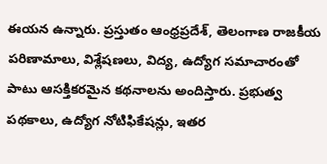ఈయన ఉన్నారు. ప్రస్తుతం ఆంధ్రప్రదేశ్, తెలంగాణ రాజకీయ పరిణామాలు, విశ్లేషణలు, విద్య, ఉద్యోగ సమాచారంతో పాటు ఆసక్తికరమైన కథనాలను అందిస్తారు. ప్రభుత్వ పథకాలు, ఉద్యోగ నోటిఫికేషన్లు, ఇతర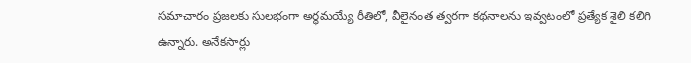సమాచారం ప్రజలకు సులభంగా అర్థమయ్యే రీతిలో, వీలైనంత త్వరగా కథనాలను ఇవ్వటంలో ప్రత్యేక శైలి కలిగి ఉన్నారు. అనేకసార్లు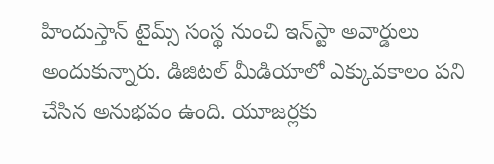హిందుస్తాన్ టైమ్స్ సంస్థ నుంచి ఇన్‌స్టా అవార్డులు అందుకున్నారు. డిజిటల్ మీడియాలో ఎక్కువకాలం పని చేసిన అనుభవం ఉంది. యూజర్లకు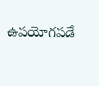ఉపయోగపడే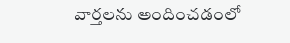వార్తలను అందించడంలో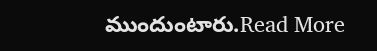ముందుంటారు.Read More